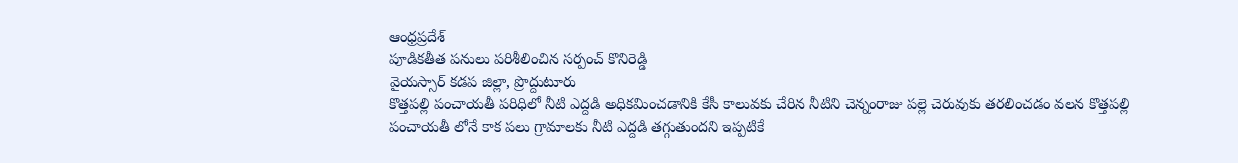ఆంధ్రప్రదేశ్
పూడికతీత పనులు పరిశీలించిన సర్పంచ్ కొనిరెడ్డి
వైయస్సార్ కడప జిల్లా, ప్రొద్దుటూరు
కొత్తపల్లి పంచాయతీ పరిధిలో నీటి ఎద్దడి అధికమించడానికి కేసీ కాలువకు చేరిన నీటిని చెన్నంరాజు పల్లె చెరువుకు తరలించడం వలన కొత్తపల్లి పంచాయతీ లోనే కాక పలు గ్రామాలకు నీటి ఎద్దడి తగ్గుతుందని ఇప్పటికే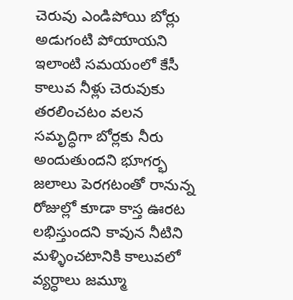చెరువు ఎండిపోయి బోర్లు అడుగంటి పోయాయని ఇలాంటి సమయంలో కేసీ కాలువ నీళ్లు చెరువుకు తరలించటం వలన సమృద్ధిగా బోర్లకు నీరు అందుతుందని భూగర్భ జలాలు పెరగటంతో రానున్న రోజుల్లో కూడా కాస్త ఊరట లభిస్తుందని కావున నీటిని మళ్ళించటానికి కాలువలో వ్యర్ధాలు జమ్మూ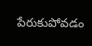పేరుకుపోవడం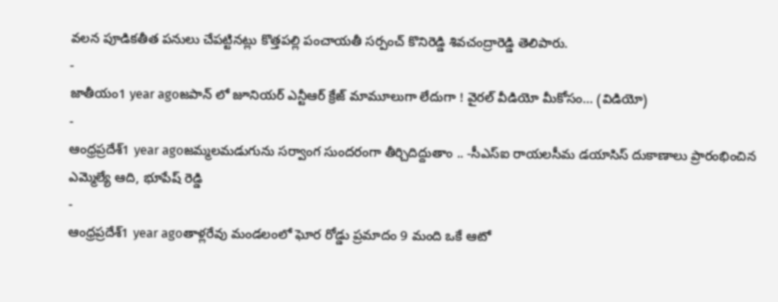వలన పూడికతీత పనులు చేపట్టినట్లు కొత్తపల్లి పంచాయతీ సర్పంచ్ కొనిరెడ్డి శివచంద్రారెడ్డి తెలిపారు.
-
జాతీయం1 year agoజపాన్ లో జూనియర్ ఎన్టీఆర్ క్రేజ్ మామూలుగా లేదుగా ! వైరల్ వీడియో మీకోసం… (విడియో)
-
ఆంధ్రప్రదేశ్1 year agoజమ్మలమడుగును సర్వాంగ సుందరంగా తీర్చిదిద్దుతాం .. -సీఎస్ఐ రాయలసీమ డయాసిస్ దుకాణాలు ప్రారంభించిన ఎమ్మెల్యే ఆది, భూపేష్ రెడ్డి
-
ఆంధ్రప్రదేశ్1 year agoతాళ్లరేవు మండలంలో ఘోర రోడ్డు ప్రమాదం 9 మంది ఒకే ఆటో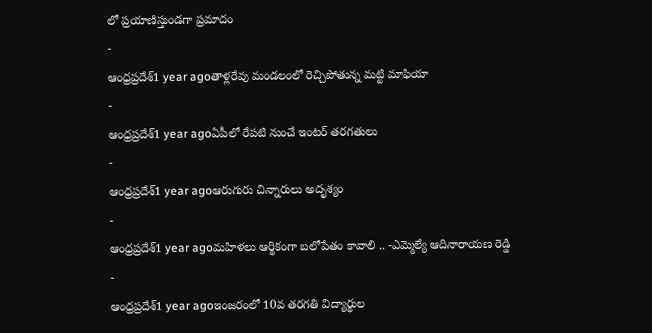లో ప్రయాణిస్తుండగా ప్రమాదం
-
ఆంధ్రప్రదేశ్1 year agoతాళ్లరేవు మండలంలో రెచ్చిపోతున్న మట్టి మాఫియా
-
ఆంధ్రప్రదేశ్1 year agoఏపీలో రేపటి నుంచే ఇంటర్ తరగతులు
-
ఆంధ్రప్రదేశ్1 year agoఆరుగురు చిన్నారులు అదృశ్యం
-
ఆంధ్రప్రదేశ్1 year agoమహిళలు ఆర్థికంగా బలోపేతం కావాలి .. -ఎమ్మెల్యే ఆదినారాయణ రెడ్డి
-
ఆంధ్రప్రదేశ్1 year agoఇంజరంలో 10వ తరగతి విద్యార్థుల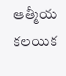ఆత్మీయ కలయిక